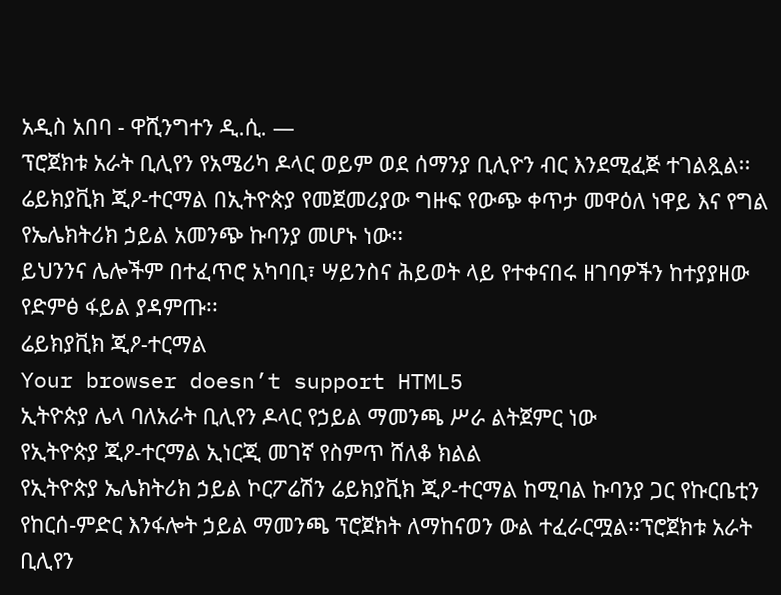አዲስ አበባ - ዋሺንግተን ዲ.ሲ. —
ፕሮጀክቱ አራት ቢሊየን የአሜሪካ ዶላር ወይም ወደ ሰማንያ ቢሊዮን ብር እንደሚፈጅ ተገልጿል፡፡
ሬይክያቪክ ጂዖ-ተርማል በኢትዮጵያ የመጀመሪያው ግዙፍ የውጭ ቀጥታ መዋዕለ ነዋይ እና የግል የኤሌክትሪክ ኃይል አመንጭ ኩባንያ መሆኑ ነው፡፡
ይህንንና ሌሎችም በተፈጥሮ አካባቢ፣ ሣይንስና ሕይወት ላይ የተቀናበሩ ዘገባዎችን ከተያያዘው የድምፅ ፋይል ያዳምጡ፡፡
ሬይክያቪክ ጂዖ-ተርማል
Your browser doesn’t support HTML5
ኢትዮጵያ ሌላ ባለአራት ቢሊየን ዶላር የኃይል ማመንጫ ሥራ ልትጀምር ነው
የኢትዮጵያ ጂዖ-ተርማል ኢነርጂ መገኛ የስምጥ ሸለቆ ክልል
የኢትዮጵያ ኤሌክትሪክ ኃይል ኮርፖሬሽን ሬይክያቪክ ጂዖ-ተርማል ከሚባል ኩባንያ ጋር የኩርቤቲን የከርሰ-ምድር እንፋሎት ኃይል ማመንጫ ፕሮጀክት ለማከናወን ውል ተፈራርሟል፡፡ፕሮጀክቱ አራት ቢሊየን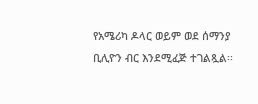የአሜሪካ ዶላር ወይም ወደ ሰማንያ ቢሊዮን ብር እንደሚፈጅ ተገልጿል፡፡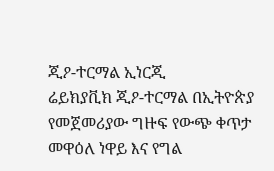ጂዖ-ተርማል ኢነርጂ
ሬይክያቪክ ጂዖ-ተርማል በኢትዮጵያ የመጀመሪያው ግዙፍ የውጭ ቀጥታ መዋዕለ ነዋይ እና የግል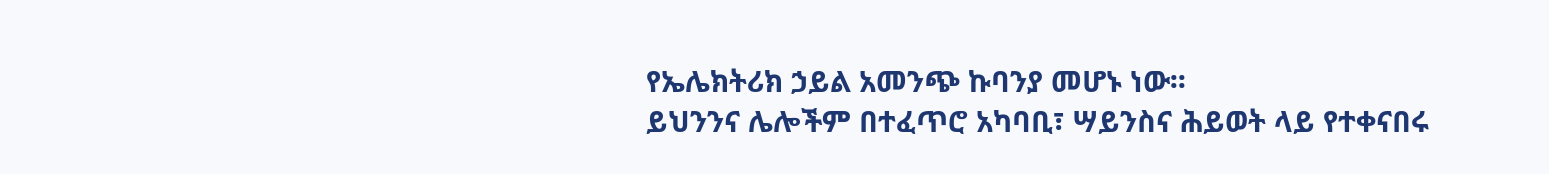የኤሌክትሪክ ኃይል አመንጭ ኩባንያ መሆኑ ነው፡፡
ይህንንና ሌሎችም በተፈጥሮ አካባቢ፣ ሣይንስና ሕይወት ላይ የተቀናበሩ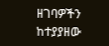ዘገባዎችን ከተያያዘው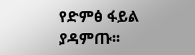የድምፅ ፋይል ያዳምጡ፡፡